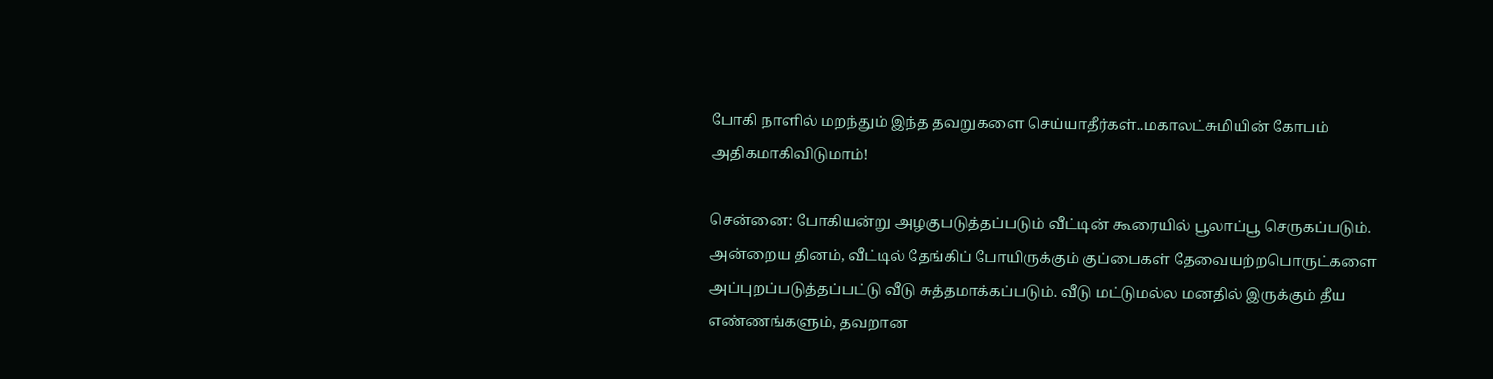போகி நாளில் மறந்தும் இந்த தவறுகளை செய்யாதீர்கள்..மகாலட்சுமியின் கோபம் அதிகமாகிவிடுமாம்!

சென்னை: போகியன்று அழகுபடுத்தப்படும் வீட்டின் கூரையில் பூலாப்பூ செருகப்படும். அன்றைய தினம், வீட்டில் தேங்கிப் போயிருக்கும் குப்பைகள் தேவையற்றபொருட்களை அப்புறப்படுத்தப்பட்டு வீடு சுத்தமாக்கப்படும். வீடு மட்டுமல்ல மனதில் இருக்கும் தீய எண்ணங்களும், தவறான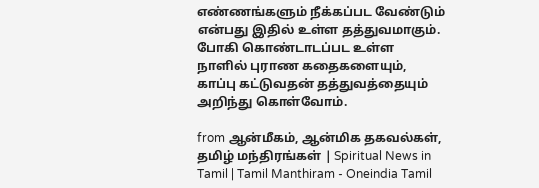எண்ணங்களும் நீக்கப்பட வேண்டும் என்பது இதில் உள்ள தத்துவமாகும். போகி கொண்டாடப்பட உள்ள நாளில் புராண கதைகளையும், காப்பு கட்டுவதன் தத்துவத்தையும் அறிந்து கொள்வோம்.

from ஆன்மீகம், ஆன்மிக தகவல்கள், தமிழ் மந்திரங்கள் | Spiritual News in Tamil | Tamil Manthiram - Oneindia Tamil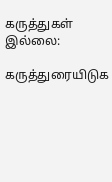கருத்துகள் இல்லை:

கருத்துரையிடுக